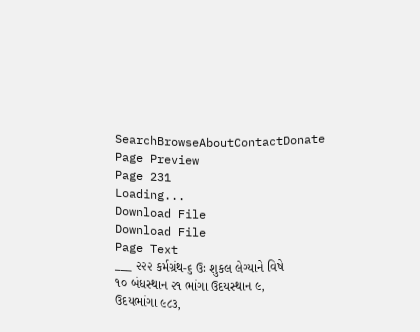SearchBrowseAboutContactDonate
Page Preview
Page 231
Loading...
Download File
Download File
Page Text
___ ૨૨૨ કર્મગ્રંથ-૬ ઉઃ શુકલ લેગ્યાને વિષે ૧૦ બંધસ્થાન ૨૧ ભાંગા ઉદયસ્થાન ૯, ઉદયભાંગા ૯૮૩,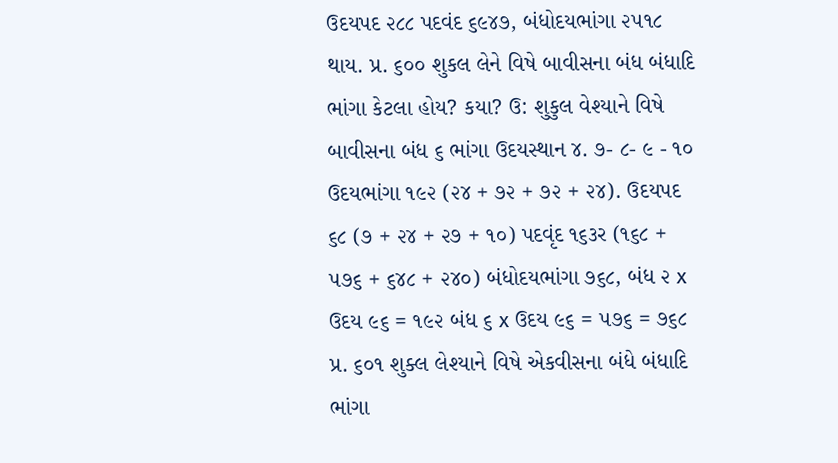ઉદયપદ ૨૮૮ પદવંદ ૬૯૪૭, બંધોદયભાંગા ૨૫૧૮ થાય. પ્ર. ૬૦૦ શુકલ લેને વિષે બાવીસના બંધ બંધાદિ ભાંગા કેટલા હોય? કયા? ઉ: શુકુલ વેશ્યાને વિષે બાવીસના બંધ ૬ ભાંગા ઉદયસ્થાન ૪. ૭- ૮- ૯ - ૧૦ ઉદયભાંગા ૧૯૨ (૨૪ + ૭૨ + ૭૨ + ૨૪). ઉદયપદ ૬૮ (૭ + ૨૪ + ૨૭ + ૧૦) પદવૃંદ ૧૬૩ર (૧૬૮ + ૫૭૬ + ૬૪૮ + ૨૪૦) બંધોદયભાંગા ૭૬૮, બંધ ૨ x ઉદય ૯૬ = ૧૯૨ બંધ ૬ x ઉદય ૯૬ = ૫૭૬ = ૭૬૮ પ્ર. ૬૦૧ શુક્લ લેશ્યાને વિષે એકવીસના બંધે બંધાદિ ભાંગા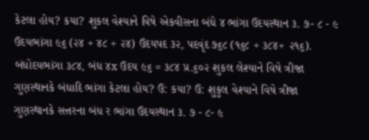કેટલા હોય? કયા? શુકલ વેશ્યાને વિષે એકવીસના બંધે ૪ ભાંગા ઉદયસ્થાન ૩. ૭- ૮ - ૯ ઉદયભાંગા ૯૬ (૨૪ + ૪૮ + ૨૪) ઉદયપદ ૩૨, પદવૃંદ ૭૬૮ (૧૬૮ + ૩૮૪+ ૨૧૬). બંધોદયભાંગા ૩૮૪, બંધ ૪x ઉદય ૯૬ = ૩૮૪ પ્ર.૬૦૨ શુકલ લેશ્યાને વિષે ત્રીજા ગુણસ્થાનકે બંધાદિ ભાંગા કેટલા હોય? ઉ: કયા? ઉ: શુકુલ વેશ્યાને વિષે ત્રીજા ગુણસ્થાનકે સત્તરના બંધ ર ભાંગા ઉદયસ્થાન ૩. ૭ - ૮- ૯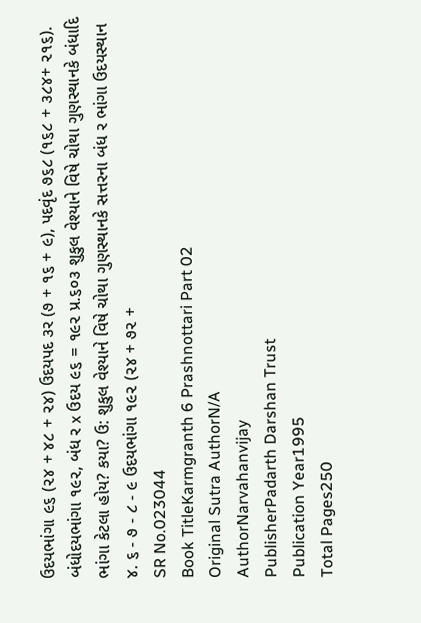ઉદયભાંગા ૯૬ (૨૪ + ૪૮ + ૨૪) ઉદયપદ ૩ર (૭ + ૧૬ + ૯), પદવૃંદ ૭૬૮ (૧૬૮ + ૩૮૪+ ૨૧૬). બંધોદયભાંગા ૧૯૨, બંધ ર x ઉદય ૯૬ = ૧૯૨ પ્ર.૬૦૩ શુકુલ વેશ્યાને વિષે ચોથા ગુણસ્થાનકે બંધાદિ ભાંગા કેટલા હોય? કયા? ઉ: શુકુલ વેશ્યાને વિષે ચોથા ગુણસ્થાનકે સત્તરના બંધ ર ભાંગા ઉદયસ્થાન ૪. ૬ - ૭ - ૮ - ૯ ઉદયભાંગા ૧૯૨ (૨૪ + ૭૨ +
SR No.023044
Book TitleKarmgranth 6 Prashnottari Part 02
Original Sutra AuthorN/A
AuthorNarvahanvijay
PublisherPadarth Darshan Trust
Publication Year1995
Total Pages250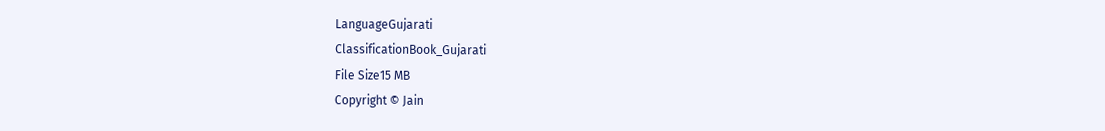LanguageGujarati
ClassificationBook_Gujarati
File Size15 MB
Copyright © Jain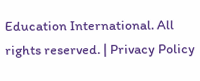Education International. All rights reserved. | Privacy Policy